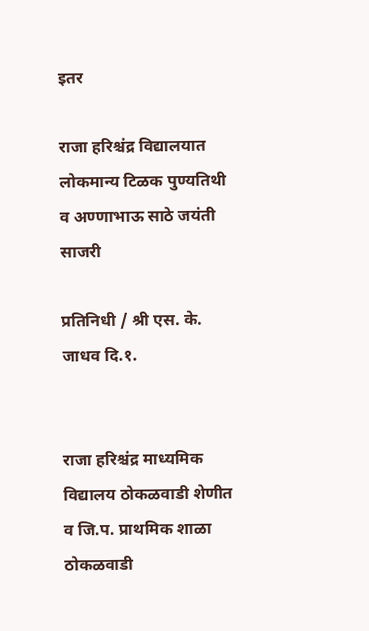इतर

राजा हरिश्चंद्र विद्यालयात लोकमान्य टिळक पुण्यतिथी व अण्णाभाऊ साठे जयंती साजरी

प्रतिनिधी / श्री एस. के. जाधव दि.१.


राजा हरिश्चंद्र माध्यमिक विद्यालय ठोकळवाडी शेणीत व जि.प. प्राथमिक शाळा ठोकळवाडी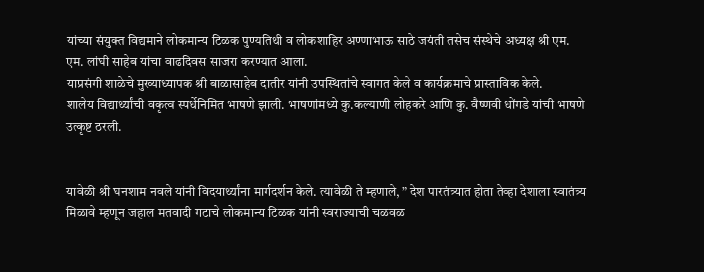यांच्या संयुक्त विद्यमाने लोकमान्य टिळक पुण्यतिथी व लोकशाहिर अण्णाभाऊ साठे जयंती तसेच संस्थेचे अध्यक्ष श्री एम. एम. लांघी साहेब यांचा वाढदिवस साजरा करण्यात आला.
याप्रसंगी शाळेचे मुख्याध्यापक श्री बाळासाहेब दातीर यांनी उपस्थितांचे स्वागत केले व कार्यक्रमाचे प्रास्ताविक केले.
शालेय विद्यार्थ्यांची वकृत्व स्पर्धेनिमित भाषणे झाली. भाषणांमध्ये कु.कल्याणी लोहकरे आणि कु. वैष्णवी धोंगडे यांची भाषणे उत्कृष्ट ठरली.


यावेळी श्री घनशाम नवले यांनी विदयार्थ्यांना मार्गदर्शन केले. त्यावेळी ते म्हणाले, ” देश पारतंत्र्यात होता तेव्हा देशाला स्वातंत्र्य मिळावे म्हणून जहाल मतवादी गटाचे लोकमान्य टिळक यांनी स्वराज्याची चळवळ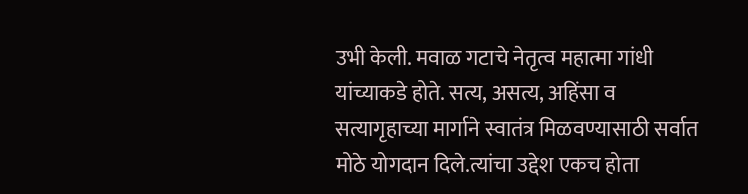उभी केली. मवाळ गटाचे नेतृत्व महात्मा गांधी यांच्याकडे होते. सत्य, असत्य, अहिंसा व सत्यागृहाच्या मार्गाने स्वातंत्र मिळवण्यासाठी सर्वात मोठे योगदान दिले.त्यांचा उद्देश एकच होता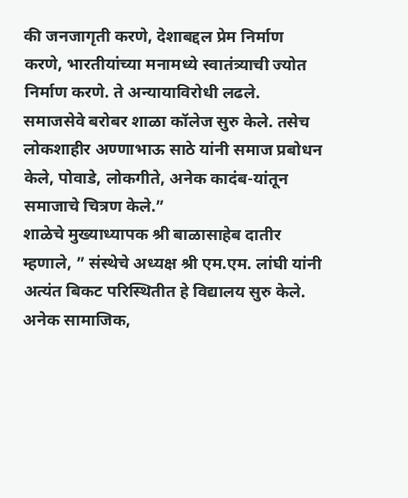की जनजागृती करणे, देशाबद्दल प्रेम निर्माण करणे, भारतीयांच्या मनामध्ये स्वातंत्र्याची ज्योत निर्माण करणे. ते अन्यायाविरोधी लढले. समाजसेवे बरोबर शाळा कॉलेज सुरु केले. तसेच लोकशाहीर अण्णाभाऊ साठे यांनी समाज प्रबोधन केले, पोवाडे, लोकगीते, अनेक कादंब-यांतून समाजाचे चित्रण केले.”
शाळेचे मुख्याध्यापक श्री बाळासाहेब दातीर म्हणाले, ” संस्थेचे अध्यक्ष श्री एम.एम. लांघी यांनी अत्यंत बिकट परिस्थितीत हे विद्यालय सुरु केले. अनेक सामाजिक,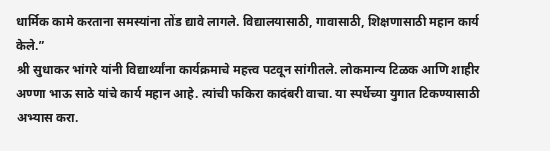धार्मिक कामे करताना समस्यांना तोंड द्यावे लागले. विद्यालयासाठी, गावासाठी, शिक्षणासाठी महान कार्य केले.”
श्री सुधाकर भांगरे यांनी विद्यार्थ्यांना कार्यक्रमाचे महत्त्व पटवून सांगीतले. लोकमान्य टिळक आणि शाहीर अण्णा भाऊ साठे यांचे कार्य महान आहे. त्यांची फकिरा कादंबरी वाचा. या स्पर्धेच्या युगात टिकण्यासाठी अभ्यास करा.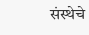संस्थेचे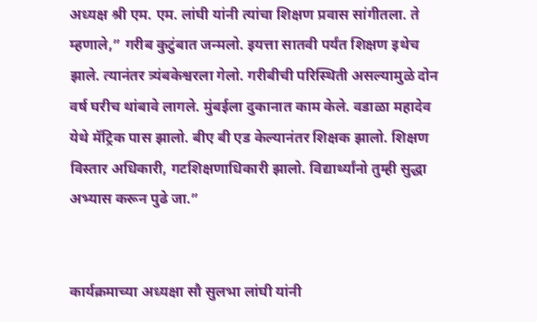अध्यक्ष श्री एम. एम. लांघी यांनी त्यांचा शिक्षण प्रवास सांगीतला. ते म्हणाले,” गरीब कुटुंबात जन्मलो. इयत्ता सातवी पर्यंत शिक्षण इथेच झाले. त्यानंतर त्र्यंबकेश्वरला गेलो. गरीबीची परिस्थिती असल्यामुळे दोन वर्ष घरीच थांबावे लागले. मुंबईला दुकानात काम केले. वडाळा महादेव येथे मॅट्रिक पास झालो. बीए बी एड केल्यानंतर शिक्षक झालो. शिक्षण विस्तार अधिकारी, गटशिक्षणाधिकारी झालो. विद्यार्थ्यांनो तुम्ही सुद्धा अभ्यास करून पुढे जा.”


कार्यक्रमाच्या अध्यक्षा सौ सुलभा लांघी यांनी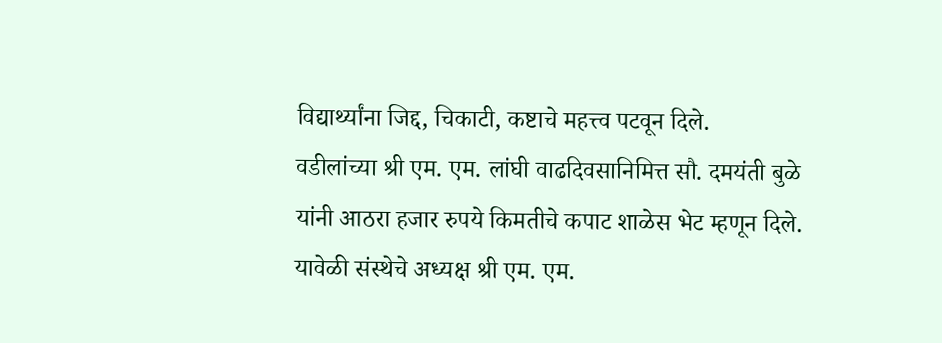विद्यार्थ्यांना जिद्द, चिकाटी, कष्टाचे महत्त्व पटवून दिले.
वडीलांच्या श्री एम. एम. लांघी वाढदिवसानिमित्त सौ. दमयंती बुळे यांनी आठरा हजार रुपये किमतीचे कपाट शाळेस भेट म्हणून दिले.
यावेळी संस्थेचे अध्यक्ष श्री एम. एम.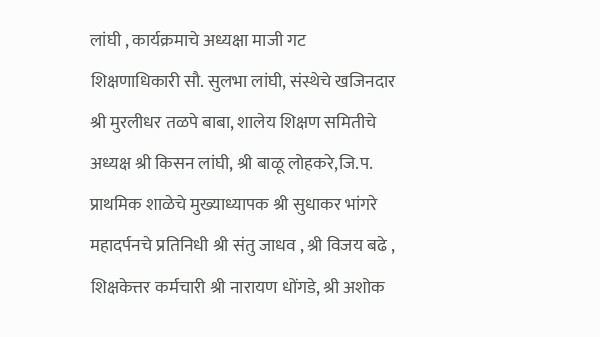लांघी , कार्यक्रमाचे अध्यक्षा माजी गट शिक्षणाधिकारी सौ. सुलभा लांघी, संस्थेचे खजिनदार श्री मुरलीधर तळपे बाबा, शालेय शिक्षण समितीचे अध्यक्ष श्री किसन लांघी, श्री बाळू लोहकरे,जि.प. प्राथमिक शाळेचे मुख्याध्यापक श्री सुधाकर भांगरे महादर्पनचे प्रतिनिधी श्री संतु जाधव , श्री विजय बढे , शिक्षकेत्तर कर्मचारी श्री नारायण धोंगडे, श्री अशोक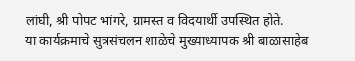लांघी, श्री पोपट भांगरे, ग्रामस्त व विदयार्थी उपस्थित होते.
या कार्यक्रमाचे सुत्रसंचलन शाळेचे मुख्याध्यापक श्री बाळासाहेब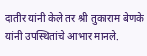दातीर यांनी केले तर श्री तुकाराम बेणके यांनी उपस्थितांचे आभार मानले.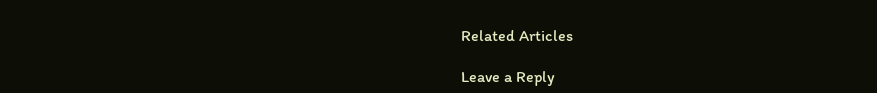Related Articles

Leave a Reply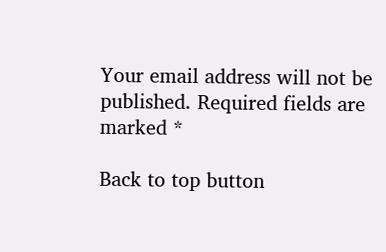Your email address will not be published. Required fields are marked *

Back to top button